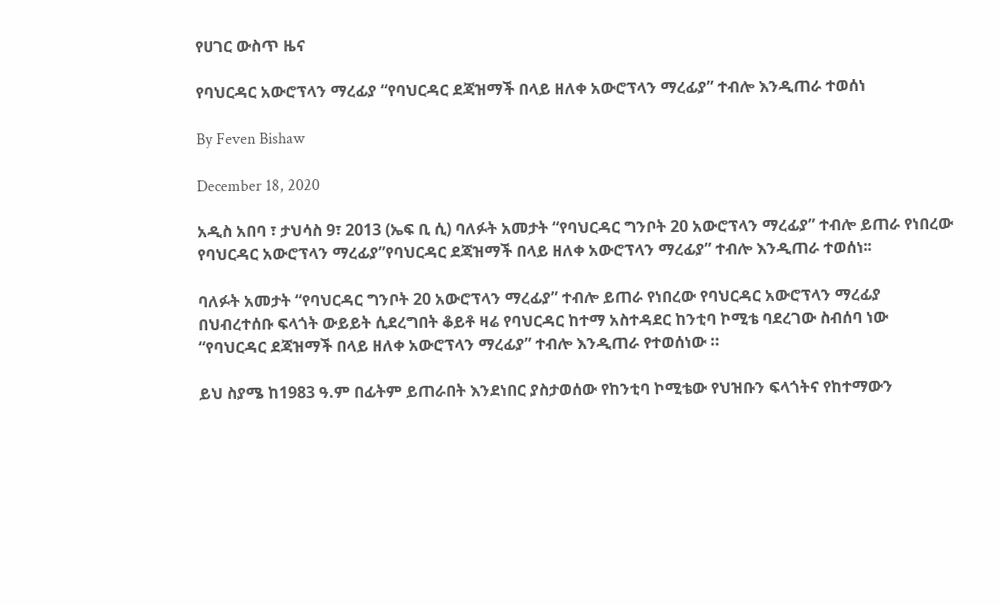የሀገር ውስጥ ዜና

የባህርዳር አውሮፕላን ማረፊያ “የባህርዳር ደጃዝማች በላይ ዘለቀ አውሮፕላን ማረፊያ” ተብሎ እንዲጠራ ተወሰነ

By Feven Bishaw

December 18, 2020

አዲስ አበባ ፣ ታህሳስ 9፣ 2013 (ኤፍ ቢ ሲ) ባለፉት አመታት “የባህርዳር ግንቦት 20 አውሮፕላን ማረፊያ” ተብሎ ይጠራ የነበረው የባህርዳር አውሮፕላን ማረፊያ”የባህርዳር ደጃዝማች በላይ ዘለቀ አውሮፕላን ማረፊያ” ተብሎ እንዲጠራ ተወሰነ፡፡

ባለፉት አመታት “የባህርዳር ግንቦት 20 አውሮፕላን ማረፊያ” ተብሎ ይጠራ የነበረው የባህርዳር አውሮፕላን ማረፊያ በህብረተሰቡ ፍላጎት ውይይት ሲደረግበት ቆይቶ ዛሬ የባህርዳር ከተማ አስተዳደር ከንቲባ ኮሚቴ ባደረገው ስብሰባ ነው “የባህርዳር ደጃዝማች በላይ ዘለቀ አውሮፕላን ማረፊያ” ተብሎ እንዲጠራ የተወሰነው ።

ይህ ስያሜ ከ1983 ዓ.ም በፊትም ይጠራበት እንደነበር ያስታወሰው የከንቲባ ኮሚቴው የህዝቡን ፍላጎትና የከተማውን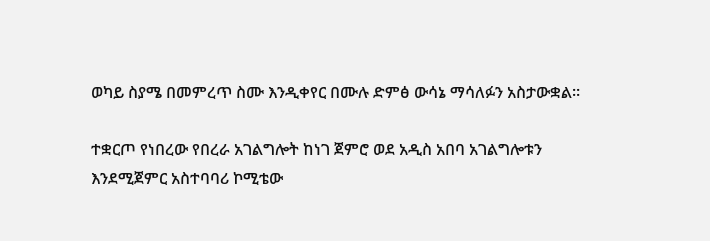ወካይ ስያሜ በመምረጥ ስሙ እንዲቀየር በሙሉ ድምፅ ውሳኔ ማሳለፉን አስታውቋል።

ተቋርጦ የነበረው የበረራ አገልግሎት ከነገ ጀምሮ ወደ አዲስ አበባ አገልግሎቱን እንደሚጀምር አስተባባሪ ኮሚቴው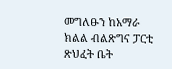መግለፁን ከአማራ ክልል ብልጽግና ፓርቲ ጽህፈት ቤት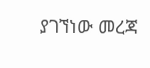ያገኘነው መረጃ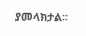ያመላክታል፡፡